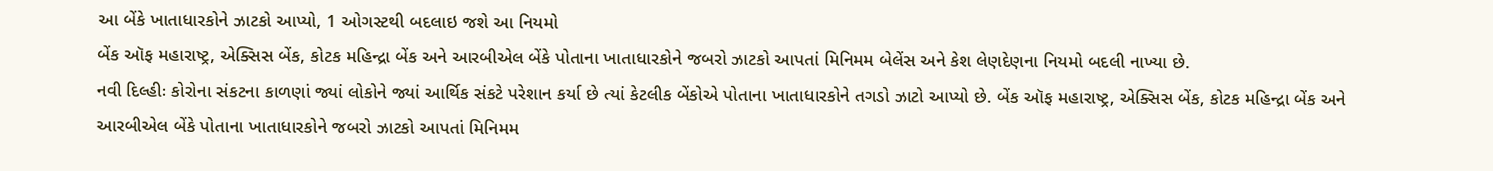આ બેંકે ખાતાધારકોને ઝાટકો આપ્યો, 1 ઓગસ્ટથી બદલાઇ જશે આ નિયમો
બેંક ઑફ મહારાષ્ટ્ર, એક્સિસ બેંક, કોટક મહિન્દ્રા બેંક અને આરબીએલ બેંકે પોતાના ખાતાધારકોને જબરો ઝાટકો આપતાં મિનિમમ બેલેંસ અને કેશ લેણદેણના નિયમો બદલી નાખ્યા છે.
નવી દિલ્હીઃ કોરોના સંકટના કાળણાં જ્યાં લોકોને જ્યાં આર્થિક સંકટે પરેશાન કર્યા છે ત્યાં કેટલીક બેંકોએ પોતાના ખાતાધારકોને તગડો ઝાટો આપ્યો છે. બેંક ઑફ મહારાષ્ટ્ર, એક્સિસ બેંક, કોટક મહિન્દ્રા બેંક અને આરબીએલ બેંકે પોતાના ખાતાધારકોને જબરો ઝાટકો આપતાં મિનિમમ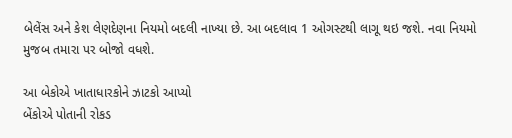બેલેંસ અને કેશ લેણદેણના નિયમો બદલી નાખ્યા છે. આ બદલાવ 1 ઓગસ્ટથી લાગૂ થઇ જશે. નવા નિયમો મુજબ તમારા પર બોજો વધશે.

આ બેકોએ ખાતાધારકોને ઝાટકો આપ્યો
બેંકોએ પોતાની રોકડ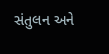સંતુલન અને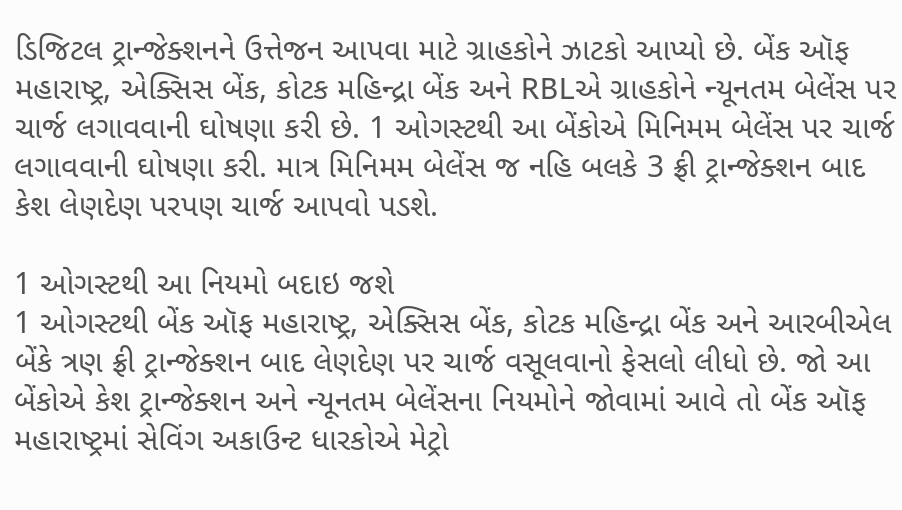ડિજિટલ ટ્રાન્જેક્શનને ઉત્તેજન આપવા માટે ગ્રાહકોને ઝાટકો આપ્યો છે. બેંક ઑફ મહારાષ્ટ્ર, એક્સિસ બેંક, કોટક મહિન્દ્રા બેંક અને RBLએ ગ્રાહકોને ન્યૂનતમ બેલેંસ પર ચાર્જ લગાવવાની ઘોષણા કરી છે. 1 ઓગસ્ટથી આ બેંકોએ મિનિમમ બેલેંસ પર ચાર્જ લગાવવાની ઘોષણા કરી. માત્ર મિનિમમ બેલેંસ જ નહિ બલકે 3 ફ્રી ટ્રાન્જેક્શન બાદ કેશ લેણદેણ પરપણ ચાર્જ આપવો પડશે.

1 ઓગસ્ટથી આ નિયમો બદાઇ જશે
1 ઓગસ્ટથી બેંક ઑફ મહારાષ્ટ્ર, એક્સિસ બેંક, કોટક મહિન્દ્રા બેંક અને આરબીએલ બેંકે ત્રણ ફ્રી ટ્રાન્જેક્શન બાદ લેણદેણ પર ચાર્જ વસૂલવાનો ફેસલો લીધો છે. જો આ બેંકોએ કેશ ટ્રાન્જેક્શન અને ન્યૂનતમ બેલેંસના નિયમોને જોવામાં આવે તો બેંક ઑફ મહારાષ્ટ્રમાં સેવિંગ અકાઉન્ટ ધારકોએ મેટ્રો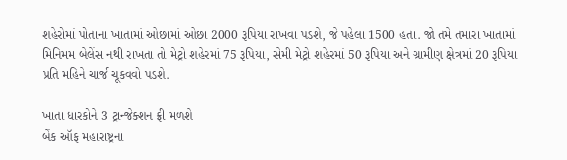શહેરોમાં પોતાના ખાતામાં ઓછામાં ઓછા 2000 રૂપિયા રાખવા પડશે, જે પહેલા 1500 હતા. જો તમે તમારા ખાતામાં મિનિમમ બેલેંસ નથી રાખતા તો મેટ્રો શહેરમાં 75 રૂપિયા, સેમી મેટ્રો શહેરમાં 50 રૂપિયા અને ગ્રામીણ ક્ષેત્રમાં 20 રૂપિયા પ્રતિ મહિને ચાર્જ ચૂકવવો પડશે.

ખાતા ધારકોને 3 ટ્રાન્જેક્શન ફ્રી મળશે
બેંક ઑફ મહારાષ્ટ્રના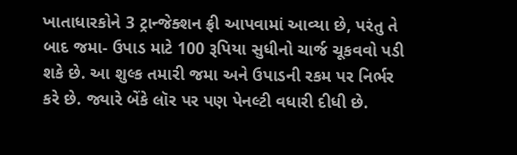ખાતાધારકોને 3 ટ્રાન્જેક્શન ફ્રી આપવામાં આવ્યા છે, પરંતુ તે બાદ જમા- ઉપાડ માટે 100 રૂપિયા સુધીનો ચાર્જ ચૂકવવો પડી શકે છે. આ શુલ્ક તમારી જમા અને ઉપાડની રકમ પર નિર્ભર કરે છે. જ્યારે બેંકે લૉર પર પણ પેનલ્ટી વધારી દીધી છે.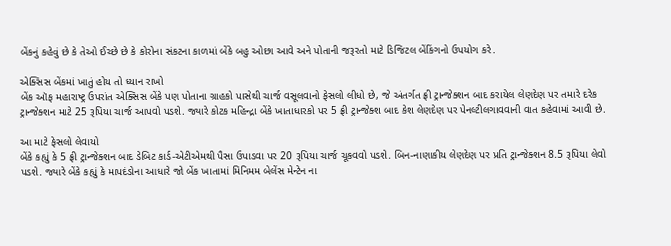બેંકનું કહેવું છે કે તેઓ ઈચ્છે છે કે કોરોના સંકટના કાળમાં બેંકે બહુ ઓછા આવે અને પોતાની જરૂરતો માટે ડિજિટલ બેંકિંગનો ઉપયોગ કરે.

એક્સિસ બેંકમાં ખાતું હોય તો ધ્યાન રાખો
બેંક ઑફ મહારાષ્ટ્ર ઉપરાંત એક્સિસ બેંકે પણ પોતાના ગ્રાહકો પાસેથી ચાર્જ વસૂલવાનો ફેસલો લીધો છે, જે અંતર્ગત ફ્રી ટ્રાન્જેક્શન બાદ કરાયેલ લેણદેણ પર તમારે દરેક ટ્રાન્જેક્શન માટે 25 રૂપિયા ચાર્જ આપવો પડશે. જ્યારે કોટક મહિન્દ્રા બેંકે ખાતાધારકો પર 5 ફ્રી ટ્રાન્જેક્શ બાદ કેશ લેણદેણ પર પેનલ્ટીલગાવવાની વાત કહેવામાં આવી છે.

આ માટે ફેસલો લેવાયો
બેંકે કહ્યું કે 5 ફ્રી ટ્રાન્જેક્શન બાદ ડેબિટ કાર્ડ-એટીએમથી પૈસા ઉપાડવા પર 20 રૂપિયા ચાર્જ ચૂકવવો પડશે. બિન-નાણાકીય લેણદેણ પર પ્રતિ ટ્રાન્જેક્શન 8.5 રૂપિયા લેવો પડશે. જ્યારે બેંકે કહ્યું કે માપદંડોના આધારે જો બેંક ખાતામાં મિનિમમ બેલેંસ મેન્ટેન ના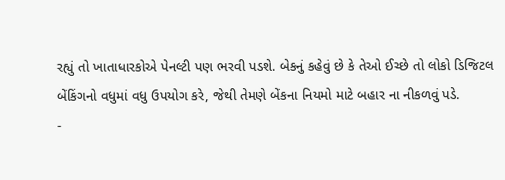રહ્યું તો ખાતાધારકોએ પેનલ્ટી પણ ભરવી પડશે. બેકનું કહેવું છે કે તેઓ ઈચ્છે તો લોકો ડિજિટલ બેંકિંગનો વધુમાં વધુ ઉપયોગ કરે, જેથી તેમણે બેંકના નિયમો માટે બહાર ના નીકળવું પડે.
-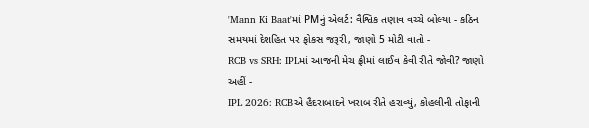'Mann Ki Baat'માં PMનું એલર્ટ: વૈશ્વિક તણાવ વચ્ચે બોલ્યા - કઠિન સમયમાં દેશહિત પર ફોકસ જરૂરી, જાણો 5 મોટી વાતો -
RCB vs SRH: IPLમાં આજની મેચ ફ્રીમાં લાઈવ કેવી રીતે જોવી? જાણો અહીં -
IPL 2026: RCBએ હૈદરાબાદને ખરાબ રીતે હરાવ્યું, કોહલીની તોફાની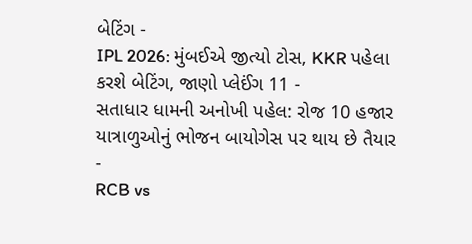બેટિંગ -
IPL 2026: મુંબઈએ જીત્યો ટોસ, KKR પહેલા કરશે બેટિંગ, જાણો પ્લેઈંગ 11 -
સતાધાર ધામની અનોખી પહેલ: રોજ 10 હજાર યાત્રાળુઓનું ભોજન બાયોગેસ પર થાય છે તૈયાર -
RCB vs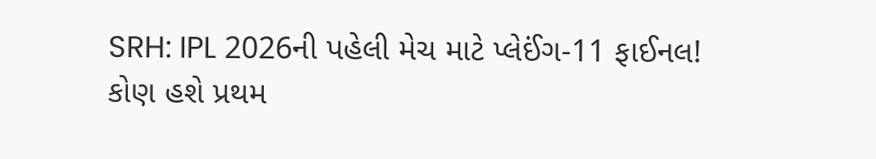SRH: IPL 2026ની પહેલી મેચ માટે પ્લેઈંગ-11 ફાઈનલ! કોણ હશે પ્રથમ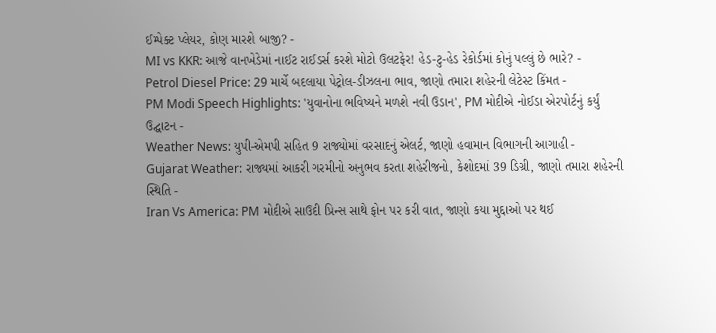ઈમ્પેક્ટ પ્લેયર, કોણ મારશે બાજી? -
MI vs KKR: આજે વાનખેડેમાં નાઈટ રાઈડર્સ કરશે મોટો ઉલટફેર! હેડ-ટુ-હેડ રેકોર્ડમાં કોનું પલ્લું છે ભારે? -
Petrol Diesel Price: 29 માર્ચે બદલાયા પેટ્રોલ-ડીઝલના ભાવ, જાણો તમારા શહેરની લેટેસ્ટ કિંમત -
PM Modi Speech Highlights: 'યુવાનોના ભવિષ્યને મળશે નવી ઉડાન', PM મોદીએ નોઈડા એરપોર્ટનું કર્યું ઉદ્ઘાટન -
Weather News: યુપી-એમપી સહિત 9 રાજ્યોમાં વરસાદનું એલર્ટ, જાણો હવામાન વિભાગની આગાહી -
Gujarat Weather: રાજ્યમાં આકરી ગરમીનો અનુભવ કરતા શહેરીજનો, કેશોદમાં 39 ડિગ્રી, જાણો તમારા શહેરની સ્થિતિ -
Iran Vs America: PM મોદીએ સાઉદી પ્રિન્સ સાથે ફોન પર કરી વાત, જાણો કયા મુદ્દાઓ પર થઈ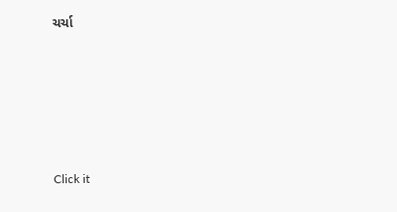ચર્ચા






Click it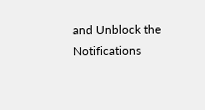and Unblock the Notifications